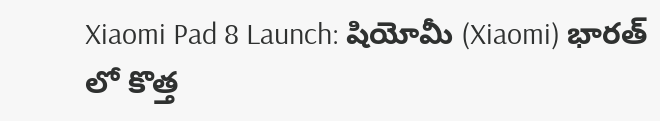Xiaomi Pad 8 Launch: షియోమీ (Xiaomi) భారత్ లో కొత్త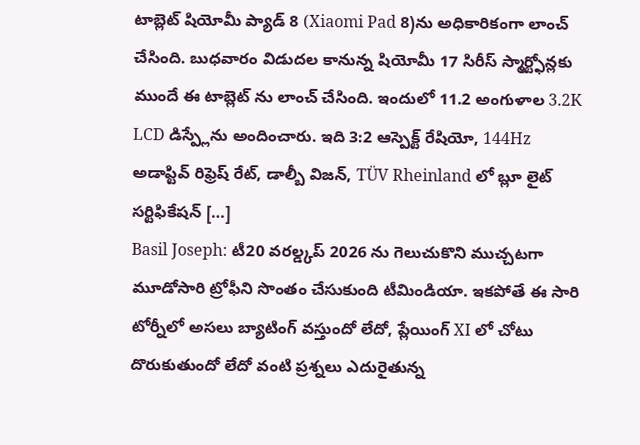టాబ్లెట్ షియోమీ ప్యాడ్ 8 (Xiaomi Pad 8)ను అధికారికంగా లాంచ్ చేసింది. బుధవారం విడుదల కానున్న షియోమీ 17 సిరీస్ స్మార్ట్ఫోన్లకు ముందే ఈ టాబ్లెట్ ను లాంచ్ చేసింది. ఇందులో 11.2 అంగుళాల 3.2K LCD డిస్ప్లేను అందించారు. ఇది 3:2 ఆస్పెక్ట్ రేషియో, 144Hz అడాప్టివ్ రిఫ్రెష్ రేట్, డాల్బీ విజన్, TÜV Rheinland లో బ్లూ లైట్ సర్టిఫికేషన్ […]
Basil Joseph: టీ20 వరల్డ్కప్ 2026 ను గెలుచుకొని ముచ్చటగా మూడోసారి ట్రోఫీని సొంతం చేసుకుంది టీమిండియా. ఇకపోతే ఈ సారి టోర్నీలో అసలు బ్యాటింగ్ వస్తుందో లేదో, ప్లేయింగ్ XI లో చోటు దొరుకుతుందో లేదో వంటి ప్రశ్నలు ఎదురైతున్న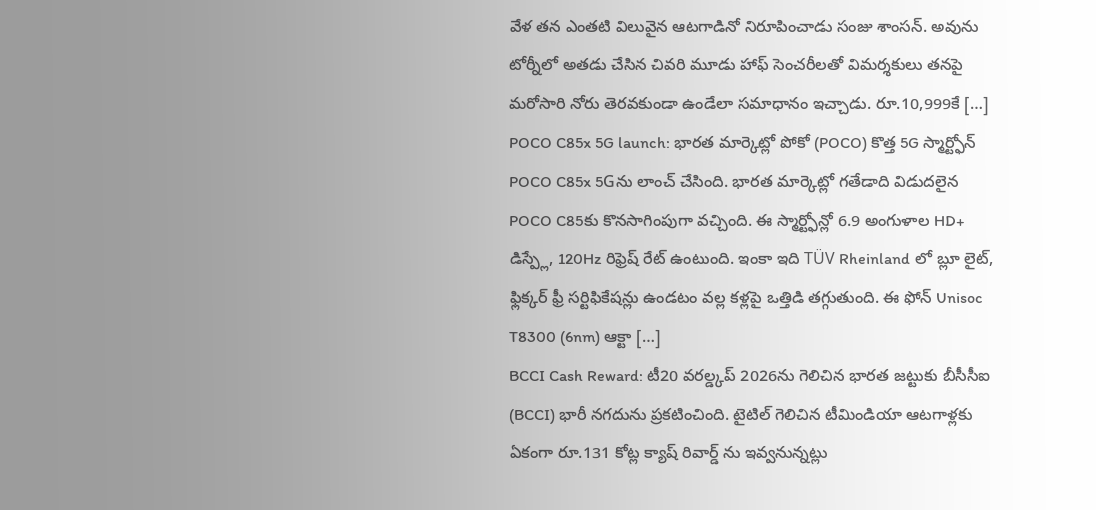వేళ తన ఎంతటి విలువైన ఆటగాడినో నిరూపించాడు సంజు శాంసన్. అవును టోర్నీలో అతడు చేసిన చివరి మూడు హాఫ్ సెంచరీలతో విమర్శకులు తనపై మరోసారి నోరు తెరవకుండా ఉండేలా సమాధానం ఇచ్చాడు. రూ.10,999కే […]
POCO C85x 5G launch: భారత మార్కెట్లో పోకో (POCO) కొత్త 5G స్మార్ట్ఫోన్ POCO C85x 5Gను లాంచ్ చేసింది. భారత మార్కెట్లో గతేడాది విడుదలైన POCO C85కు కొనసాగింపుగా వచ్చింది. ఈ స్మార్ట్ఫోన్లో 6.9 అంగుళాల HD+ డిస్ప్లే, 120Hz రిఫ్రెష్ రేట్ ఉంటుంది. ఇంకా ఇది TÜV Rheinland లో బ్లూ లైట్, ఫ్లిక్కర్ ఫ్రీ సర్టిఫికేషన్లు ఉండటం వల్ల కళ్లపై ఒత్తిడి తగ్గుతుంది. ఈ ఫోన్ Unisoc T8300 (6nm) ఆక్టా […]
BCCI Cash Reward: టీ20 వరల్డ్కప్ 2026ను గెలిచిన భారత జట్టుకు బీసీసీఐ (BCCI) భారీ నగదును ప్రకటించింది. టైటిల్ గెలిచిన టీమిండియా ఆటగాళ్లకు ఏకంగా రూ.131 కోట్ల క్యాష్ రివార్డ్ ను ఇవ్వనున్నట్లు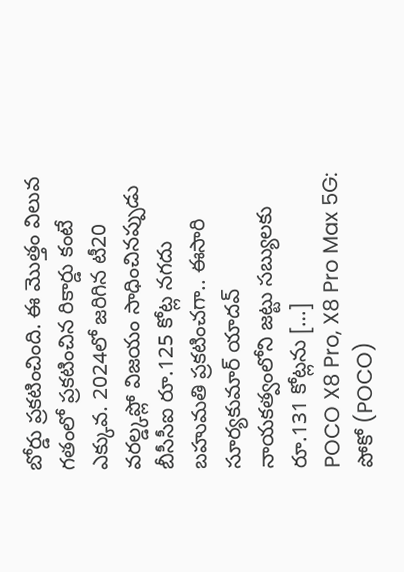బోర్డు ప్రకటించింది. ఈ మొత్తం విలువ గతంలో ప్రకటించిన రికార్డు కంటే ఎక్కువ. 2024లో జరిగిన టీ20 వరల్డ్కప్లో విజయం సాధించినప్పుడు బీసీసీఐ రూ.125 కోట్ల నగదు బహుమతి ప్రకటించగా.. ఈసారి సూర్యకుమార్ యాదవ్ నాయకత్వంలోని జట్టు సబ్యులకు రూ.131 కోట్లను […]
POCO X8 Pro, X8 Pro Max 5G: పోకో (POCO)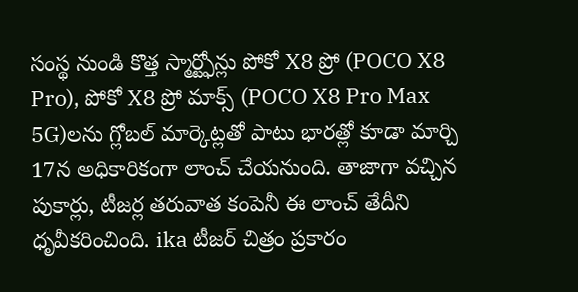సంస్థ నుండి కొత్త స్మార్ట్ఫోన్లు పోకో X8 ప్రో (POCO X8 Pro), పోకో X8 ప్రో మాక్స్ (POCO X8 Pro Max 5G)లను గ్లోబల్ మార్కెట్లతో పాటు భారత్లో కూడా మార్చి 17న అధికారికంగా లాంచ్ చేయనుంది. తాజాగా వచ్చిన పుకార్లు, టీజర్ల తరువాత కంపెనీ ఈ లాంచ్ తేదీని ధృవీకరించింది. ika టీజర్ చిత్రం ప్రకారం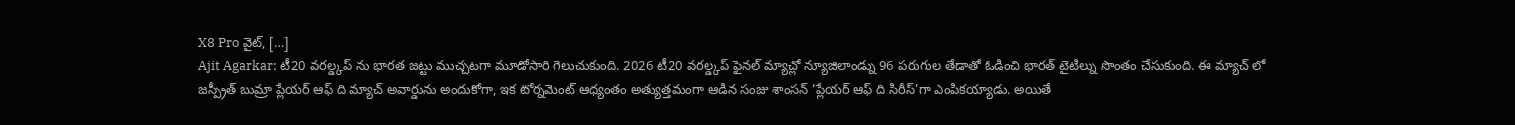X8 Pro వైట్, […]
Ajit Agarkar: టీ20 వరల్డ్కప్ ను భారత జట్టు ముచ్చటగా మూడోసారి గెలుచుకుంది. 2026 టీ20 వరల్డ్కప్ ఫైనల్ మ్యాచ్లో న్యూజిలాండ్ను 96 పరుగుల తేడాతో ఓడించి భారత్ టైటిల్ను సొంతం చేసుకుంది. ఈ మ్యాచ్ లో జస్ప్రీత్ బుమ్రా ప్లేయర్ ఆఫ్ ది మ్యాచ్ అవార్డును అందుకోగా, ఇక టోర్నమెంట్ ఆధ్యంతం అత్యుత్తమంగా ఆడిన సంజు శాంసన్ ‘ప్లేయర్ ఆఫ్ ది సిరీస్’గా ఎంపికయ్యాడు. అయితే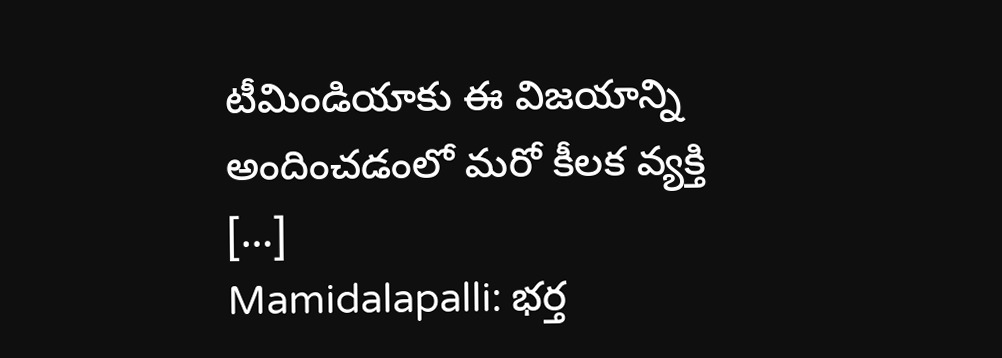టీమిండియాకు ఈ విజయాన్ని అందించడంలో మరో కీలక వ్యక్తి […]
Mamidalapalli: భర్త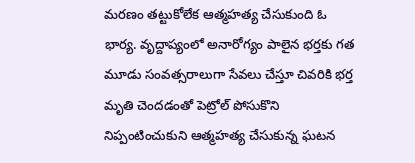మరణం తట్టుకోలేక ఆత్మహత్య చేసుకుంది ఓ భార్య. వృద్దాప్యంలో అనారోగ్యం పాలైన భర్తకు గత మూడు సంవత్సరాలుగా సేవలు చేస్తూ చివరికి భర్త మృతి చెందడంతో పెట్రోల్ పోసుకొని నిప్పంటించుకుని ఆత్మహత్య చేసుకున్న ఘటన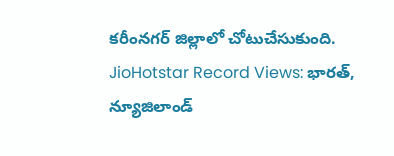కరీంనగర్ జిల్లాలో చోటుచేసుకుంది. JioHotstar Record Views: భారత్, న్యూజిలాండ్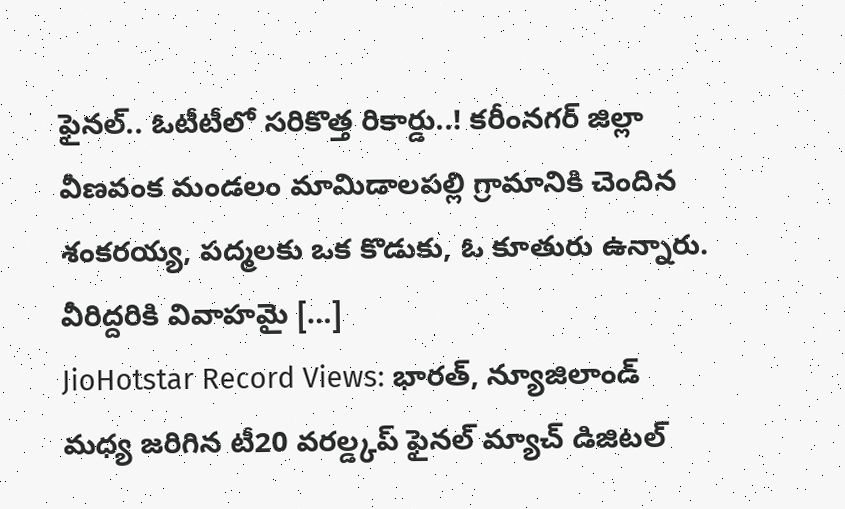ఫైనల్.. ఓటీటీలో సరికొత్త రికార్డు..! కరీంనగర్ జిల్లా వీణవంక మండలం మామిడాలపల్లి గ్రామానికి చెందిన శంకరయ్య, పద్మలకు ఒక కొడుకు, ఓ కూతురు ఉన్నారు. వీరిద్దరికి వివాహమై […]
JioHotstar Record Views: భారత్, న్యూజిలాండ్ మధ్య జరిగిన టీ20 వరల్డ్కప్ ఫైనల్ మ్యాచ్ డిజిటల్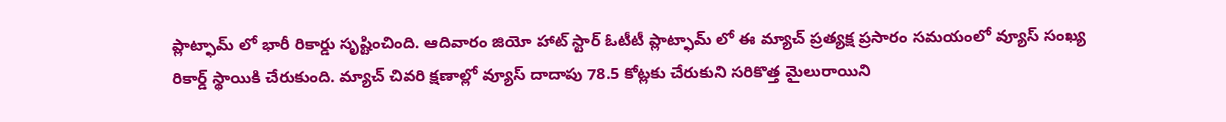ప్లాట్ఫామ్ లో భారీ రికార్డు సృష్టించింది. ఆదివారం జియో హాట్ స్టార్ ఓటీటీ ప్లాట్ఫామ్ లో ఈ మ్యాచ్ ప్రత్యక్ష ప్రసారం సమయంలో వ్యూస్ సంఖ్య రికార్డ్ స్థాయికి చేరుకుంది. మ్యాచ్ చివరి క్షణాల్లో వ్యూస్ దాదాపు 78.5 కోట్లకు చేరుకుని సరికొత్త మైలురాయిని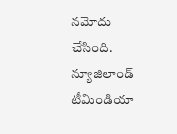నమోదు చేసింది. న్యూజిలాండ్ టీమిండియా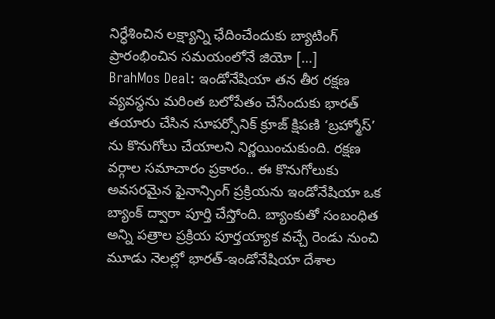నిర్ధేశించిన లక్ష్యాన్ని ఛేదించేందుకు బ్యాటింగ్ ప్రారంభించిన సమయంలోనే జియో […]
BrahMos Deal: ఇండోనేషియా తన తీర రక్షణ వ్యవస్థను మరింత బలోపేతం చేసేందుకు భారత్ తయారు చేసిన సూపర్సోనిక్ క్రూజ్ క్షిపణి ‘బ్రహ్మోస్’ ను కొనుగోలు చేయాలని నిర్ణయించుకుంది. రక్షణ వర్గాల సమాచారం ప్రకారం.. ఈ కొనుగోలుకు అవసరమైన ఫైనాన్సింగ్ ప్రక్రియను ఇండోనేషియా ఒక బ్యాంక్ ద్వారా పూర్తి చేస్తోంది. బ్యాంకుతో సంబంధిత అన్ని పత్రాల ప్రక్రియ పూర్తయ్యాక వచ్చే రెండు నుంచి మూడు నెలల్లో భారత్-ఇండోనేషియా దేశాల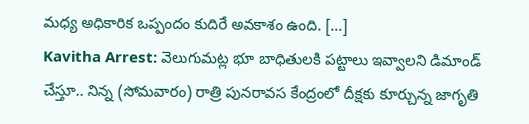మధ్య అధికారిక ఒప్పందం కుదిరే అవకాశం ఉంది. […]
Kavitha Arrest: వెలుగుమట్ల భూ బాధితులకి పట్టాలు ఇవ్వాలని డిమాండ్ చేస్తూ.. నిన్న (సోమవారం) రాత్రి పునరావస కేంద్రంలో దీక్షకు కూర్చున్న జాగృతి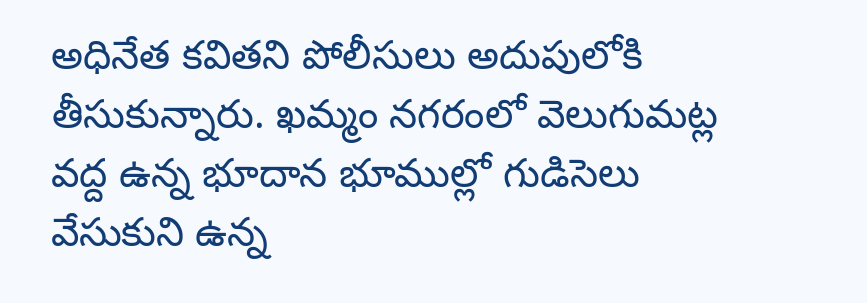అధినేత కవితని పోలీసులు అదుపులోకి తీసుకున్నారు. ఖమ్మం నగరంలో వెలుగుమట్ల వద్ద ఉన్న భూదాన భూముల్లో గుడిసెలు వేసుకుని ఉన్న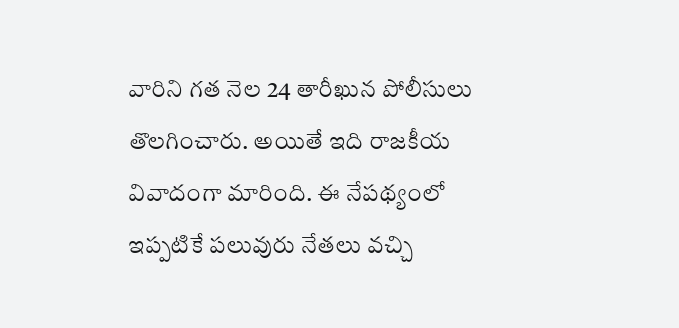వారిని గత నెల 24 తారీఖున పోలీసులు తొలగించారు. అయితే ఇది రాజకీయ వివాదంగా మారింది. ఈ నేపథ్యంలో ఇప్పటికే పలువురు నేతలు వచ్చి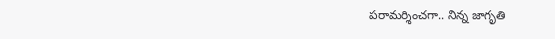పరామర్శించగా.. నిన్న జాగృతి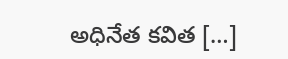అధినేత కవిత […]